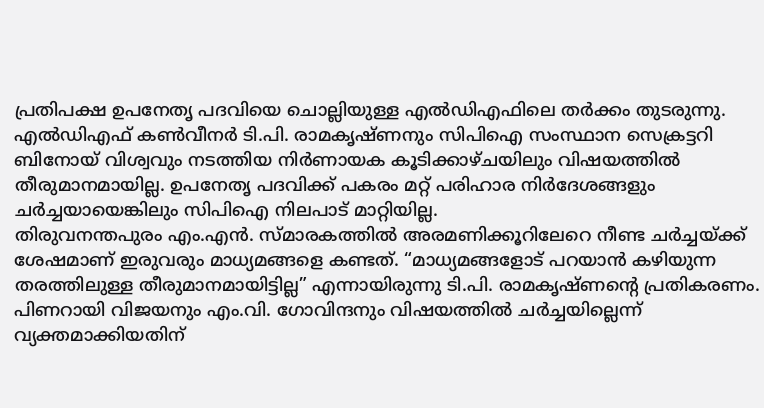പ്രതിപക്ഷ ഉപനേതൃ പദവിയെ ചൊല്ലിയുള്ള എൽഡിഎഫിലെ തർക്കം തുടരുന്നു. എൽഡിഎഫ് കൺവീനർ ടി.പി. രാമകൃഷ്ണനും സിപിഐ സംസ്ഥാന സെക്രട്ടറി ബിനോയ് വിശ്വവും നടത്തിയ നിർണായക കൂടിക്കാഴ്ചയിലും വിഷയത്തിൽ തീരുമാനമായില്ല. ഉപനേതൃ പദവിക്ക് പകരം മറ്റ് പരിഹാര നിർദേശങ്ങളും ചർച്ചയായെങ്കിലും സിപിഐ നിലപാട് മാറ്റിയില്ല.
തിരുവനന്തപുരം എം.എൻ. സ്മാരകത്തിൽ അരമണിക്കൂറിലേറെ നീണ്ട ചർച്ചയ്ക്ക് ശേഷമാണ് ഇരുവരും മാധ്യമങ്ങളെ കണ്ടത്. “മാധ്യമങ്ങളോട് പറയാൻ കഴിയുന്ന തരത്തിലുള്ള തീരുമാനമായിട്ടില്ല” എന്നായിരുന്നു ടി.പി. രാമകൃഷ്ണന്റെ പ്രതികരണം. പിണറായി വിജയനും എം.വി. ഗോവിന്ദനും വിഷയത്തിൽ ചർച്ചയില്ലെന്ന് വ്യക്തമാക്കിയതിന്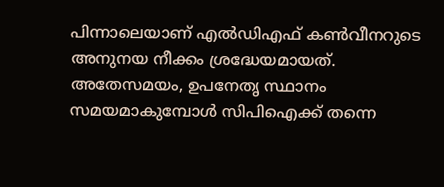പിന്നാലെയാണ് എൽഡിഎഫ് കൺവീനറുടെ അനുനയ നീക്കം ശ്രദ്ധേയമായത്.
അതേസമയം, ഉപനേതൃ സ്ഥാനം സമയമാകുമ്പോൾ സിപിഐക്ക് തന്നെ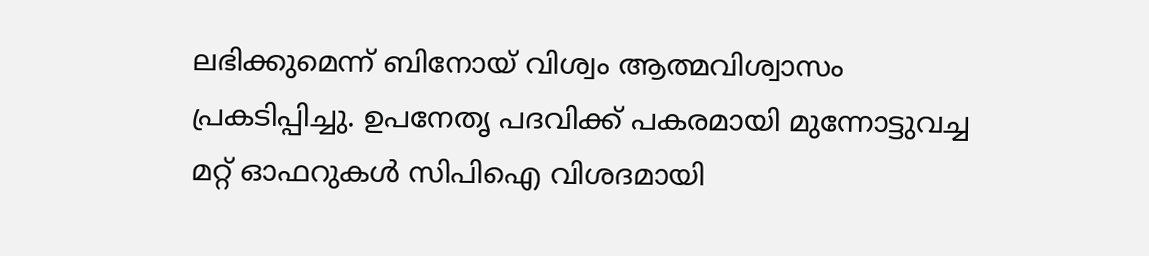ലഭിക്കുമെന്ന് ബിനോയ് വിശ്വം ആത്മവിശ്വാസം പ്രകടിപ്പിച്ചു. ഉപനേതൃ പദവിക്ക് പകരമായി മുന്നോട്ടുവച്ച മറ്റ് ഓഫറുകൾ സിപിഐ വിശദമായി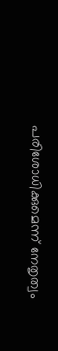പരിശോധിക്കുമെന്ന് നേതൃത്വം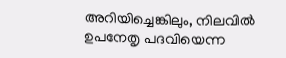അറിയിച്ചെങ്കിലും, നിലവിൽ ഉപനേതൃ പദവിയെന്ന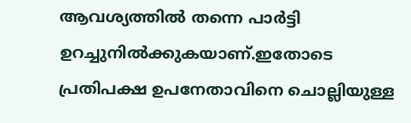ആവശ്യത്തിൽ തന്നെ പാർട്ടി ഉറച്ചുനിൽക്കുകയാണ്.ഇതോടെ പ്രതിപക്ഷ ഉപനേതാവിനെ ചൊല്ലിയുള്ള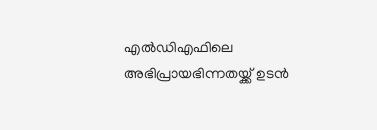എൽഡിഎഫിലെ അഭിപ്രായഭിന്നതയ്ക്ക് ഉടൻ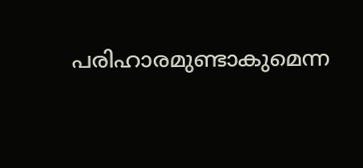പരിഹാരമുണ്ടാകുമെന്ന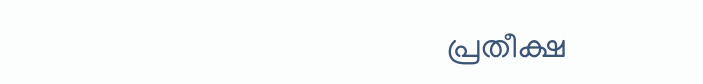പ്രതീക്ഷ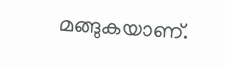മങ്ങുകയാണ്.